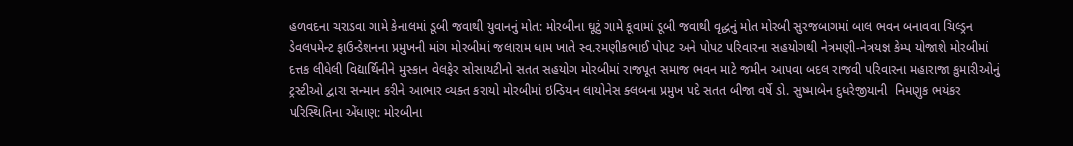હળવદના ચરાડવા ગામે કેનાલમાં ડૂબી જવાથી યુવાનનું મોત: મોરબીના ઘૂટું ગામે કૂવામાં ડૂબી જવાથી વૃદ્ધનું મોત મોરબી સુરજબાગમાં બાલ ભવન બનાવવા ચિલ્ડ્રન ડેવલપમેન્ટ ફાઉન્ડેશનના પ્રમુખની માંગ મોરબીમાં જલારામ ધામ ખાતે સ્વ.રમણીકભાઈ પોપટ અને પોપટ પરિવારના સહયોગથી નેત્રમણી-નેત્રયજ્ઞ કેમ્પ યોજાશે મોરબીમાં દત્તક લીધેલી વિદ્યાર્થિનીને મુસ્કાન વેલફેર સોસાયટીનો સતત સહયોગ મોરબીમાં રાજપૂત સમાજ ભવન માટે જમીન આપવા બદલ રાજવી પરિવારના મહારાજા કુમારીઓનું ટ્રસ્ટીઓ દ્વારા સન્માન કરીને આભાર વ્યક્ત કરાયો મોરબીમાં ઇન્ડિયન લાયોનેસ ક્લબના પ્રમુખ પદે સતત બીજા વર્ષે ડો. સુષ્માબેન દુધરેજીયાની  નિમણુક ભયંકર પરિસ્થિતિના એંધાણ: મોરબીના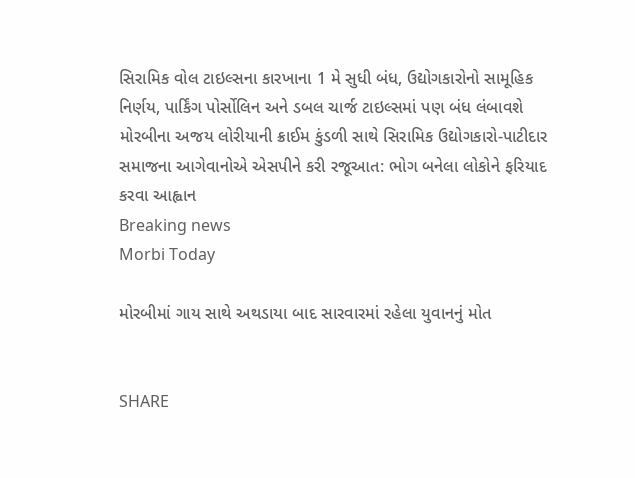સિરામિક વોલ ટાઇલ્સના કારખાના 1 મે સુધી બંધ, ઉદ્યોગકારોનો સામૂહિક નિર્ણય, પાર્કિંગ પોર્સોલિન અને ડબલ ચાર્જ ટાઇલ્સમાં પણ બંધ લંબાવશે મોરબીના અજય લોરીયાની ક્રાઈમ કુંડળી સાથે સિરામિક ઉદ્યોગકારો-પાટીદાર સમાજના આગેવાનોએ એસપીને કરી રજૂઆત: ભોગ બનેલા લોકોને ફરિયાદ કરવા આહ્વાન
Breaking news
Morbi Today

મોરબીમાં ગાય સાથે અથડાયા બાદ સારવારમાં રહેલા યુવાનનું મોત


SHARE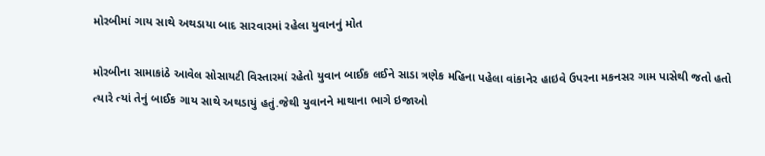મોરબીમાં ગાય સાથે અથડાયા બાદ સારવારમાં રહેલા યુવાનનું મોત

મોરબીના સામાકાંઠે આવેલ સોસાયટી વિસ્તારમાં રહેતો યુવાન બાઈક લઈને સાડા ત્રણેક મહિના પહેલા વાંકાનેર હાઇવે ઉપરના મકનસર ગામ પાસેથી જતો હતો ત્યારે ત્યાં તેનું બાઈક ગાય સાથે અથડાયું હતું.જેથી યુવાનને માથાના ભાગે ઇજાઓ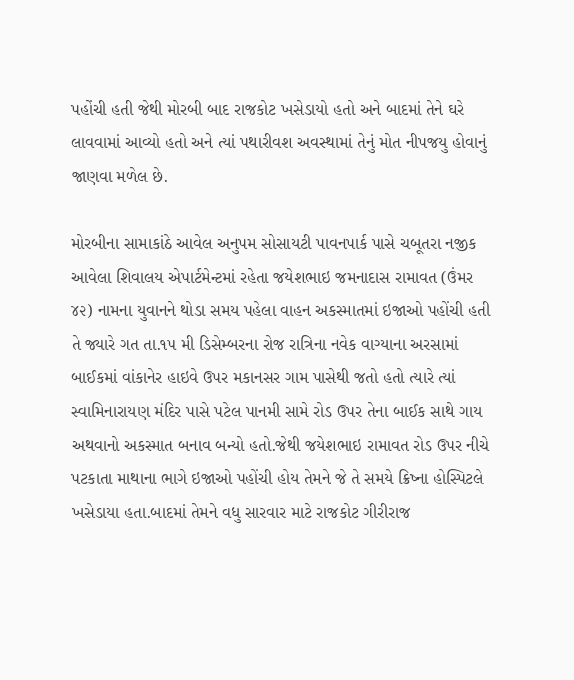પહોંચી હતી જેથી મોરબી બાદ રાજકોટ ખસેડાયો હતો અને બાદમાં તેને ઘરે લાવવામાં આવ્યો હતો અને ત્યાં પથારીવશ અવસ્થામાં તેનું મોત નીપજયુ હોવાનું જાણવા મળેલ છે.

મોરબીના સામાકાંઠે આવેલ અનુપમ સોસાયટી પાવનપાર્ક પાસે ચબૂતરા નજીક આવેલા શિવાલય એપાર્ટમેન્ટમાં રહેતા જયેશભાઇ જમનાદાસ રામાવત (ઉંમર ૪૨) નામના યુવાનને થોડા સમય પહેલા વાહન અકસ્માતમાં ઇજાઓ પહોંચી હતી તે જ્યારે ગત તા.૧૫ મી ડિસેમ્બરના રોજ રાત્રિના નવેક વાગ્યાના અરસામાં બાઈકમાં વાંકાનેર હાઇવે ઉપર મકાનસર ગામ પાસેથી જતો હતો ત્યારે ત્યાં સ્વામિનારાયણ મંદિર પાસે પટેલ પાનમી સામે રોડ ઉપર તેના બાઈક સાથે ગાય અથવાનો અકસ્માત બનાવ બન્યો હતો.જેથી જયેશભાઇ રામાવત રોડ ઉપર નીચે પટકાતા માથાના ભાગે ઇજાઓ પહોંચી હોય તેમને જે તે સમયે ક્રિષ્ના હોસ્પિટલે ખસેડાયા હતા.બાદમાં તેમને વધુ સારવાર માટે રાજકોટ ગીરીરાજ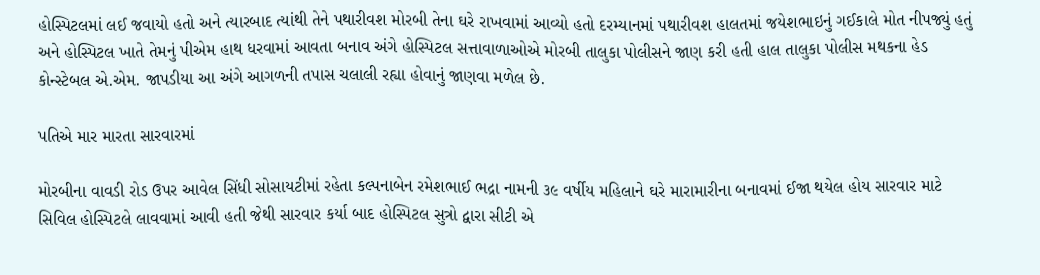હોસ્પિટલમાં લઈ જવાયો હતો અને ત્યારબાદ ત્યાંથી તેને પથારીવશ મોરબી તેના ઘરે રાખવામાં આવ્યો હતો દરમ્યાનમાં પથારીવશ હાલતમાં જયેશભાઇનું ગઈકાલે મોત નીપજ્યું હતું અને હોસ્પિટલ ખાતે તેમનું પીએમ હાથ ધરવામાં આવતા બનાવ અંગે હોસ્પિટલ સત્તાવાળાઓએ મોરબી તાલુકા પોલીસને જાણ કરી હતી હાલ તાલુકા પોલીસ મથકના હેડ કોન્સ્ટેબલ એ.એમ. જાપડીયા આ અંગે આગળની તપાસ ચલાલી રહ્યા હોવાનું જાણવા મળેલ છે.

પતિએ માર મારતા સારવારમાં

મોરબીના વાવડી રોડ ઉપર આવેલ સિંધી સોસાયટીમાં રહેતા કલ્પનાબેન રમેશભાઈ ભદ્રા નામની ૩૯ વર્ષીય મહિલાને ઘરે મારામારીના બનાવમાં ઈજા થયેલ હોય સારવાર માટે સિવિલ હોસ્પિટલે લાવવામાં આવી હતી જેથી સારવાર કર્યા બાદ હોસ્પિટલ સુત્રો દ્વારા સીટી એ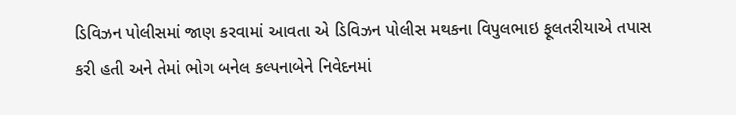ડિવિઝન પોલીસમાં જાણ કરવામાં આવતા એ ડિવિઝન પોલીસ મથકના વિપુલભાઇ ફૂલતરીયાએ તપાસ કરી હતી અને તેમાં ભોગ બનેલ કલ્પનાબેને નિવેદનમાં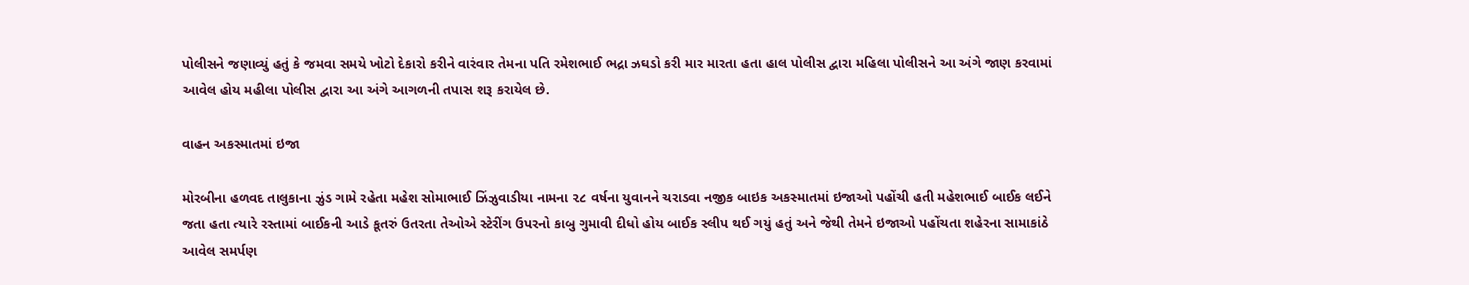પોલીસને જણાવ્યું હતું કે જમવા સમયે ખોટો દેકારો કરીને વારંવાર તેમના પતિ રમેશભાઈ ભદ્રા ઝઘડો કરી માર મારતા હતા હાલ પોલીસ દ્વારા મહિલા પોલીસને આ અંગે જાણ કરવામાં આવેલ હોય મહીલા પોલીસ દ્વારા આ અંગે આગળની તપાસ શરૂ કરાયેલ છે.

વાહન અકસ્માતમાં ઇજા

મોરબીના હળવદ તાલુકાના ઝુંડ ગામે રહેતા મહેશ સોમાભાઈ ઝિંઝુવાડીયા નામના ૨૮ વર્ષના યુવાનને ચરાડવા નજીક બાઇક અકસ્માતમાં ઇજાઓ પહોંચી હતી મહેશભાઈ બાઈક લઈને જતા હતા ત્યારે રસ્તામાં બાઈકની આડે કૂતરું ઉતરતા તેઓએ સ્ટેરીંગ ઉપરનો કાબુ ગુમાવી દીધો હોય બાઈક સ્લીપ થઈ ગયું હતું અને જેથી તેમને ઇજાઓ પહોંચતા શહેરના સામાકાંઠે આવેલ સમર્પણ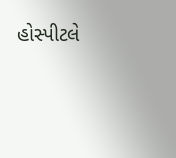હોસ્પીટલે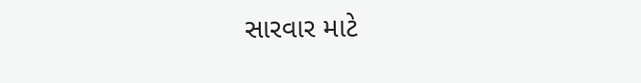સારવાર માટે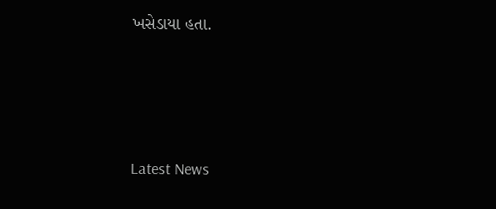ખસેડાયા હતા.






Latest News